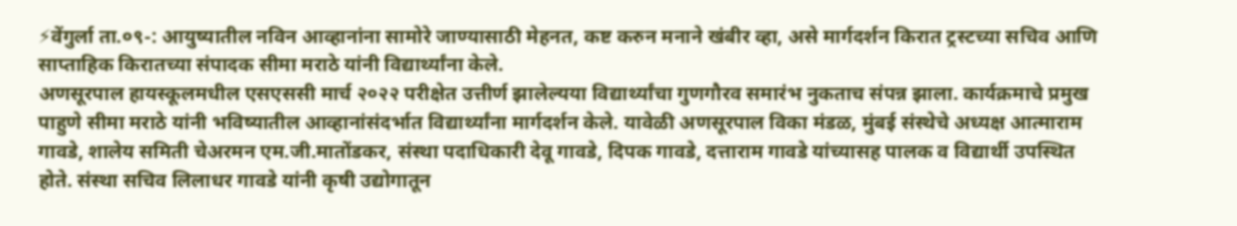⚡वेंगुर्ला ता.०९-: आयुष्यातील नविन आव्हानांना सामोरे जाण्यासाठी मेहनत, कष्ट करुन मनाने खंबीर व्हा, असे मार्गदर्शन किरात ट्रस्टच्या सचिव आणि साप्ताहिक किरातच्या संपादक सीमा मराठे यांनी विद्यार्थ्यांना केले.
अणसूरपाल हायस्कूलमधील एसएससी मार्च २०२२ परीक्षेत उत्तीर्ण झालेल्यया विद्यार्थ्यांचा गुणगौरव समारंभ नुकताच संपन्न झाला. कार्यक्रमाचे प्रमुख पाहुणे सीमा मराठे यांनी भविष्यातील आव्हानांसंदर्भात विद्यार्थ्यांना मार्गदर्शन केले. यावेळी अणसूरपाल विका मंडळ, मुंबई संस्थेचे अध्यक्ष आत्माराम गावडे, शालेय समिती चेअरमन एम.जी.मातोंडकर, संस्था पदाधिकारी देवू गावडे, दिपक गावडे, दत्ताराम गावडे यांच्यासह पालक व विद्यार्थी उपस्थित होते. संस्था सचिव लिलाधर गावडे यांनी कृषी उद्योगातून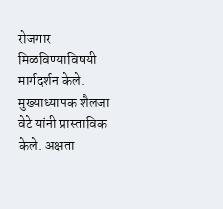रोजगार मिळविण्याविषयी मार्गदर्शन केले. मुख्याध्यापक शैलजा वेटे यांनी प्रास्ताविक केले. अक्षता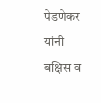पेडणेकर यांनी बक्षिस व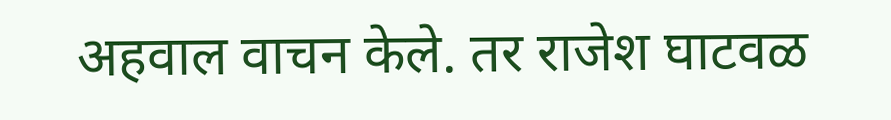अहवाल वाचन केले. तर राजेश घाटवळ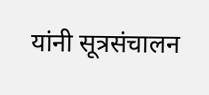यांनी सूत्रसंचालन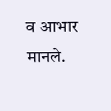व आभार मानले.